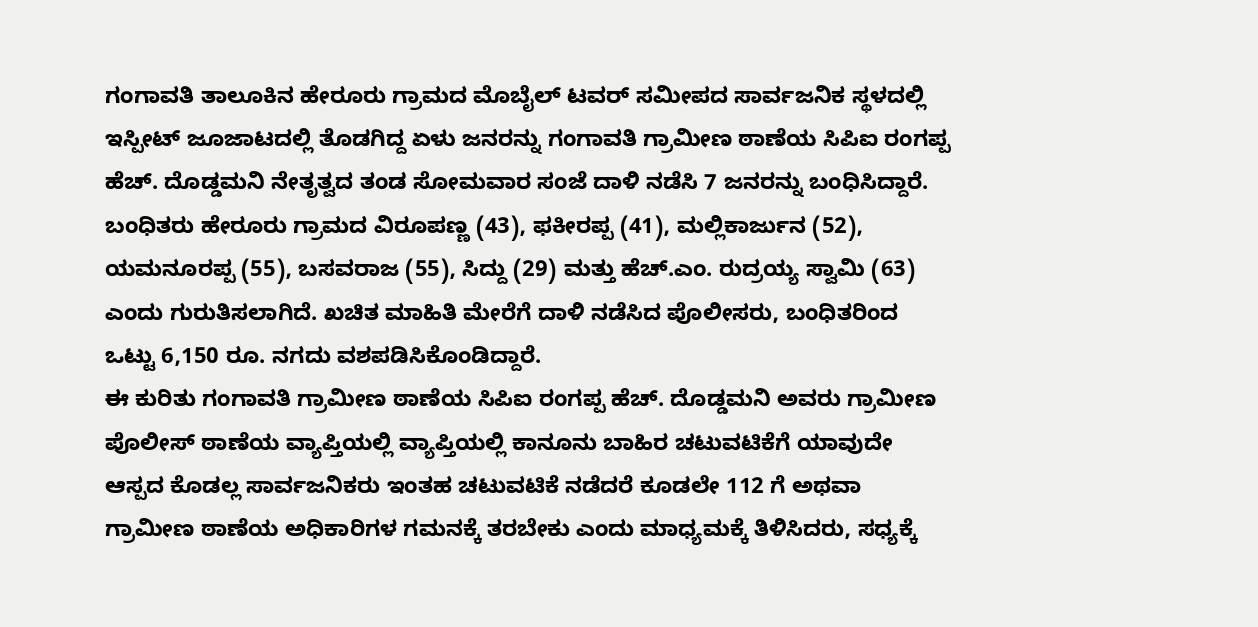ಗಂಗಾವತಿ ತಾಲೂಕಿನ ಹೇರೂರು ಗ್ರಾಮದ ಮೊಬೈಲ್ ಟವರ್ ಸಮೀಪದ ಸಾರ್ವಜನಿಕ ಸ್ಥಳದಲ್ಲಿ ಇಸ್ಪೀಟ್ ಜೂಜಾಟದಲ್ಲಿ ತೊಡಗಿದ್ದ ಏಳು ಜನರನ್ನು ಗಂಗಾವತಿ ಗ್ರಾಮೀಣ ಠಾಣೆಯ ಸಿಪಿಐ ರಂಗಪ್ಪ ಹೆಚ್. ದೊಡ್ಡಮನಿ ನೇತೃತ್ವದ ತಂಡ ಸೋಮವಾರ ಸಂಜೆ ದಾಳಿ ನಡೆಸಿ 7 ಜನರನ್ನು ಬಂಧಿಸಿದ್ದಾರೆ.
ಬಂಧಿತರು ಹೇರೂರು ಗ್ರಾಮದ ವಿರೂಪಣ್ಣ (43), ಫಕೀರಪ್ಪ (41), ಮಲ್ಲಿಕಾರ್ಜುನ (52), ಯಮನೂರಪ್ಪ (55), ಬಸವರಾಜ (55), ಸಿದ್ದು (29) ಮತ್ತು ಹೆಚ್.ಎಂ. ರುದ್ರಯ್ಯ ಸ್ವಾಮಿ (63) ಎಂದು ಗುರುತಿಸಲಾಗಿದೆ. ಖಚಿತ ಮಾಹಿತಿ ಮೇರೆಗೆ ದಾಳಿ ನಡೆಸಿದ ಪೊಲೀಸರು, ಬಂಧಿತರಿಂದ ಒಟ್ಟು 6,150 ರೂ. ನಗದು ವಶಪಡಿಸಿಕೊಂಡಿದ್ದಾರೆ.
ಈ ಕುರಿತು ಗಂಗಾವತಿ ಗ್ರಾಮೀಣ ಠಾಣೆಯ ಸಿಪಿಐ ರಂಗಪ್ಪ ಹೆಚ್. ದೊಡ್ಡಮನಿ ಅವರು ಗ್ರಾಮೀಣ ಪೊಲೀಸ್ ಠಾಣೆಯ ವ್ಯಾಪ್ತಿಯಲ್ಲಿ ವ್ಯಾಪ್ತಿಯಲ್ಲಿ ಕಾನೂನು ಬಾಹಿರ ಚಟುವಟಿಕೆಗೆ ಯಾವುದೇ ಆಸ್ಪದ ಕೊಡಲ್ಲ ಸಾರ್ವಜನಿಕರು ಇಂತಹ ಚಟುವಟಿಕೆ ನಡೆದರೆ ಕೂಡಲೇ 112 ಗೆ ಅಥವಾ ಗ್ರಾಮೀಣ ಠಾಣೆಯ ಅಧಿಕಾರಿಗಳ ಗಮನಕ್ಕೆ ತರಬೇಕು ಎಂದು ಮಾಧ್ಯಮಕ್ಕೆ ತಿಳಿಸಿದರು, ಸಧ್ಯಕ್ಕೆ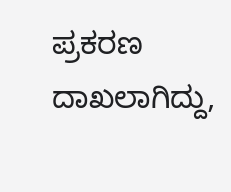ಪ್ರಕರಣ ದಾಖಲಾಗಿದ್ದು,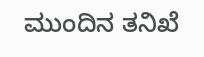ಮುಂದಿನ ತನಿಖೆ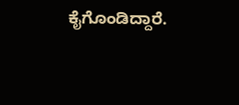ಕೈಗೊಂಡಿದ್ದಾರೆ.